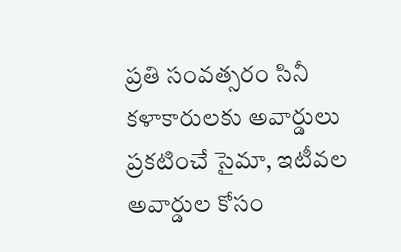ప్రతి సంవత్సరం సినీ కళాకారులకు అవార్డులు ప్రకటించే సైమా, ఇటీవల అవార్డుల కోసం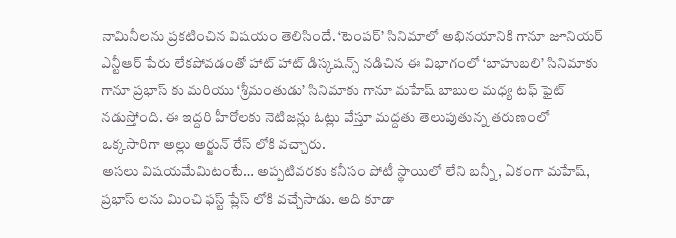నామినీలను ప్రకటించిన విషయం తెలిసిందే. ‘టెంపర్’ సినిమాలో అభినయానికి గానూ జూనియర్ ఎన్టీఆర్ పేరు లేకపోవడంతో హాట్ హాట్ డిస్కషన్స్ నడిచిన ఈ విభాగంలో ‘బాహుబలి’ సినిమాకు గానూ ప్రభాస్ కు మరియు ‘శ్రీమంతుడు’ సినిమాకు గానూ మహేష్ బాబుల మధ్య టఫ్ ఫైట్ నడుస్తోంది. ఈ ఇద్దరి హీరోలకు నెటిజన్లు ఓట్లు వేస్తూ మద్దతు తెలుపుతున్న తరుణంలో ఒక్కసారిగా అల్లు అర్జున్ రేస్ లోకి వచ్చారు.
అసలు విషయమేమిటంటే… అప్పటివరకు కనీసం పోటీ స్థాయిలో లేని బన్నీ, ఏకంగా మహేష్, ప్రభాస్ లను మించి ఫస్ట్ ప్లేస్ లోకి వచ్చేసాడు. అది కూడా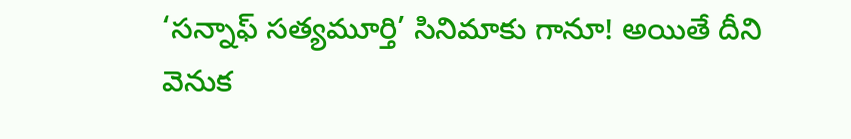‘సన్నాఫ్ సత్యమూర్తి’ సినిమాకు గానూ! అయితే దీని వెనుక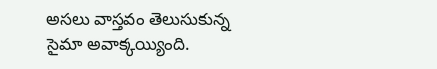అసలు వాస్తవం తెలుసుకున్న సైమా అవాక్కయ్యింది.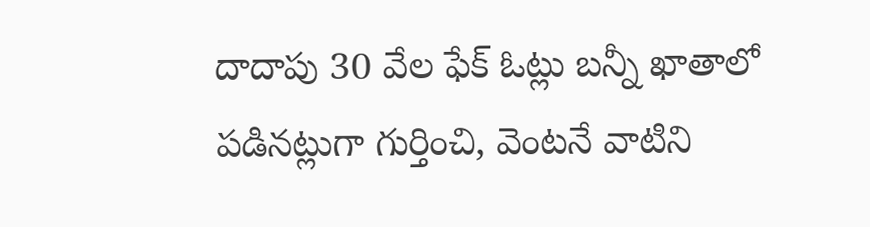దాదాపు 30 వేల ఫేక్ ఓట్లు బన్నీ ఖాతాలో పడినట్లుగా గుర్తించి, వెంటనే వాటిని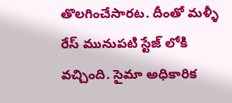తొలగించేసారట. దీంతో మళ్ళీ రేస్ మునుపటి స్టేజ్ లోకి వచ్చింది. సైమా అధికారిక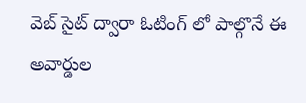వెబ్ సైట్ ద్వారా ఓటింగ్ లో పాల్గొనే ఈ అవార్డుల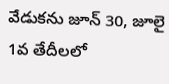వేడుకను జూన్ 30, జూలై 1వ తేదీలలో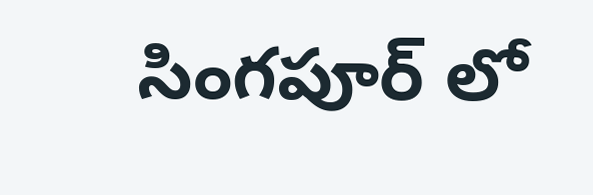సింగపూర్ లో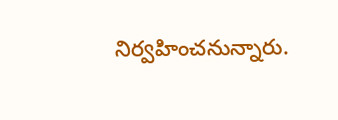నిర్వహించనున్నారు.